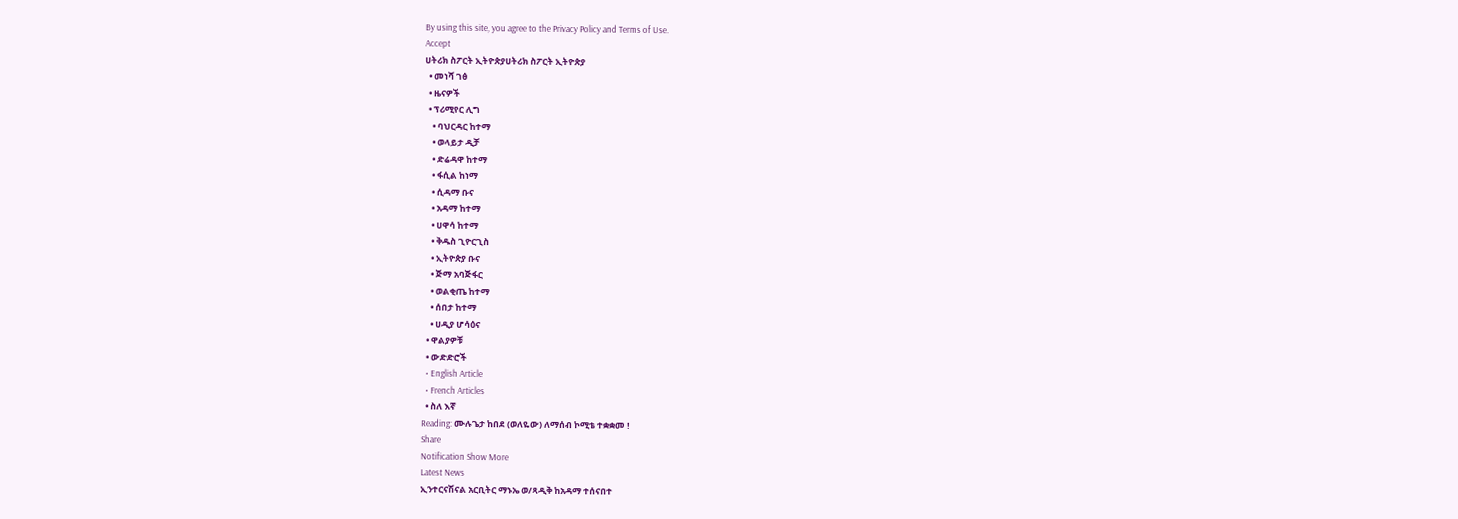By using this site, you agree to the Privacy Policy and Terms of Use.
Accept
ሀትሪክ ስፖርት ኢትዮጵያሀትሪክ ስፖርት ኢትዮጵያ
  • መነሻ ገፅ
  • ዜናዎች
  • ፕሪሚየር ሊግ
    • ባህርዳር ከተማ
    • ወላይታ ዲቻ
    • ድሬዳዋ ከተማ
    • ፋሲል ከነማ
    • ሲዳማ ቡና
    • አዳማ ከተማ
    • ሀዋሳ ከተማ
    • ቅዱስ ጊዮርጊስ
    • ኢትዮጵያ ቡና
    • ጅማ አባጅፋር
    • ወልቂጤ ከተማ
    • ሰበታ ከተማ
    • ሀዲያ ሆሳዕና
  • ዋልያዎቹ
  • ውድድሮች
  • English Article
  • French Articles
  • ስለ እኛ
Reading: ሙሉጌታ ከበደ (ወለዬው) ለማሰብ ኮሚቴ ተቋቋመ !
Share
Notification Show More
Latest News
ኢንተርናሽናል አርቢትር ማኑኤ ወ/ጻዲቅ ከአዳማ ተሰናበተ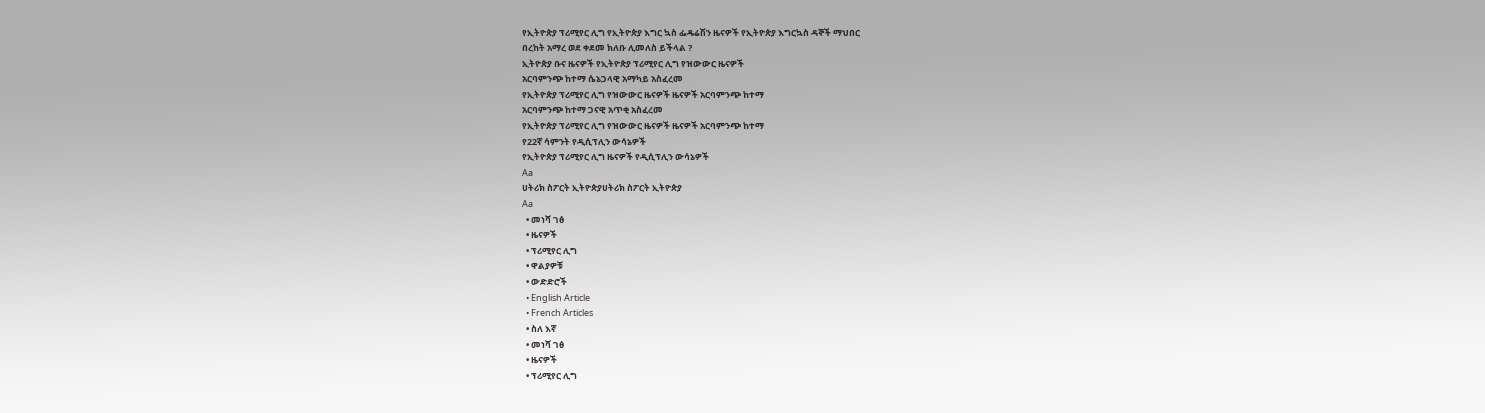የኢትዮጵያ ፕሪሚየር ሊግ የኢትዮጵያ እግር ኳስ ፌዴሬሽን ዜናዎች የኢትዮጵያ እግርኳስ ዳኞች ማህበር
በረከት አማረ ወደ ቀደመ ክለቡ ሊመለስ ይችላል ?
ኢትዮጵያ ቡና ዜናዎች የኢትዮጵያ ፕሪሚየር ሊግ የዝውውር ዜናዎች
አርባምንጭ ከተማ ሴኔጋላዊ አማካይ አስፈረመ
የኢትዮጵያ ፕሪሚየር ሊግ የዝውውር ዜናዎች ዜናዎች አርባምንጭ ከተማ
አርባምንጭ ከተማ ጋናዊ አጥቂ አስፈረመ
የኢትዮጵያ ፕሪሚየር ሊግ የዝውውር ዜናዎች ዜናዎች አርባምንጭ ከተማ
የ22ኛ ሳምንት የዲሲፕሊን ውሳኔዎች
የኢትዮጵያ ፕሪሚየር ሊግ ዜናዎች የዲሲፕሊን ውሳኔዎች
Aa
ሀትሪክ ስፖርት ኢትዮጵያሀትሪክ ስፖርት ኢትዮጵያ
Aa
  • መነሻ ገፅ
  • ዜናዎች
  • ፕሪሚየር ሊግ
  • ዋልያዎቹ
  • ውድድሮች
  • English Article
  • French Articles
  • ስለ እኛ
  • መነሻ ገፅ
  • ዜናዎች
  • ፕሪሚየር ሊግ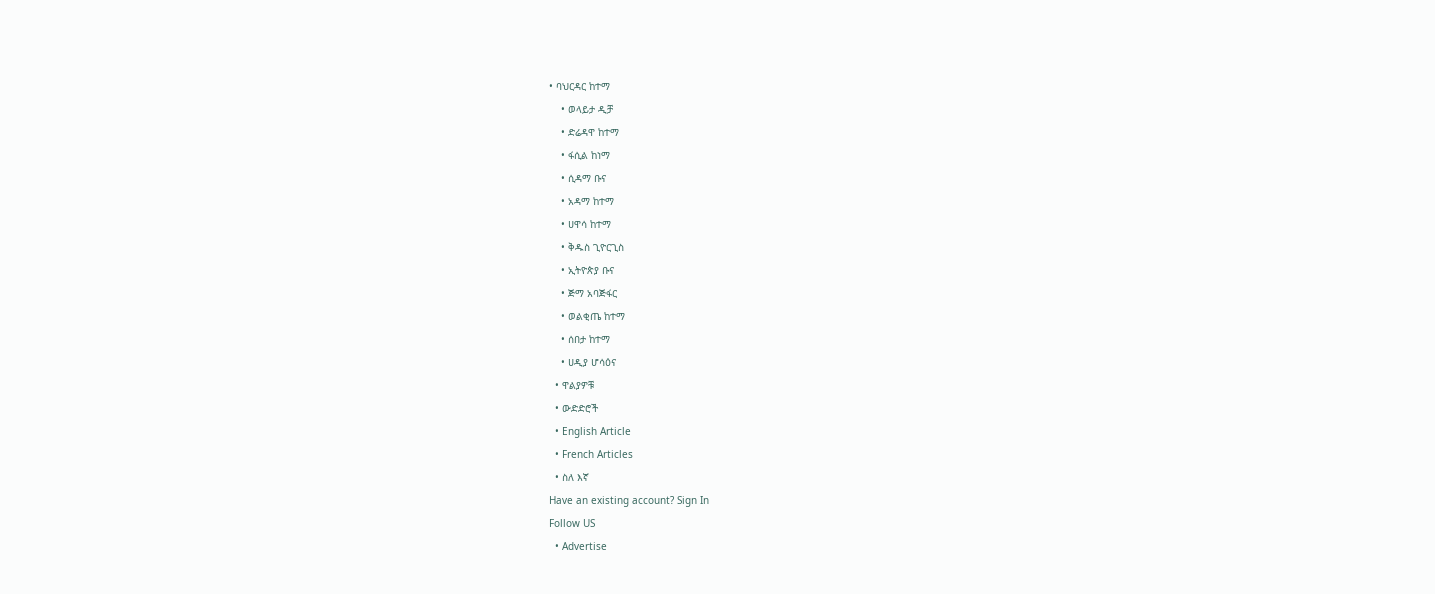• ባህርዳር ከተማ
    • ወላይታ ዲቻ
    • ድሬዳዋ ከተማ
    • ፋሲል ከነማ
    • ሲዳማ ቡና
    • አዳማ ከተማ
    • ሀዋሳ ከተማ
    • ቅዱስ ጊዮርጊስ
    • ኢትዮጵያ ቡና
    • ጅማ አባጅፋር
    • ወልቂጤ ከተማ
    • ሰበታ ከተማ
    • ሀዲያ ሆሳዕና
  • ዋልያዎቹ
  • ውድድሮች
  • English Article
  • French Articles
  • ስለ እኛ
Have an existing account? Sign In
Follow US
  • Advertise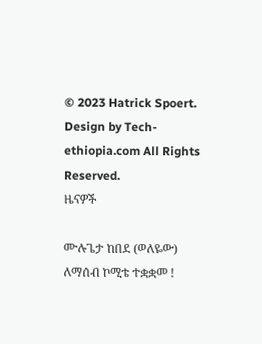© 2023 Hatrick Spoert. Design by Tech-ethiopia.com All Rights Reserved.
ዜናዎች

ሙሉጌታ ከበደ (ወለዬው) ለማሰብ ኮሚቴ ተቋቋመ !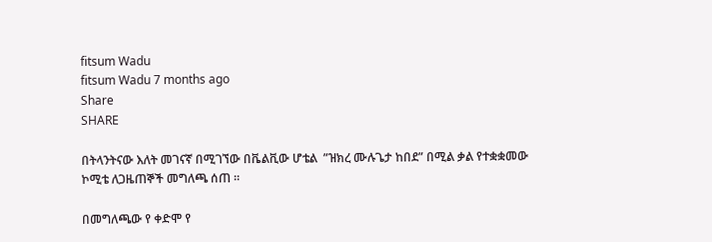fitsum Wadu
fitsum Wadu 7 months ago
Share
SHARE

በትላንትናው እለት መገናኛ በሚገኘው በቬልቪው ሆቴል  ”ዝክረ ሙሉጌታ ከበደ” በሚል ቃል የተቋቋመው ኮሚቴ ለጋዜጠኞች መግለጫ ሰጠ ።

በመግለጫው የ ቀድሞ የ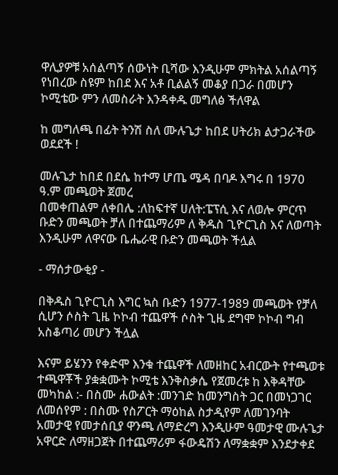ዋሊያዎቹ አሰልጣኝ ሰውነት ቢሻው እንዲሁም ምክትል አሰልጣኝ የነበረው ስዩም ከበደ እና አቶ ቢልልኝ መቆያ በጋራ በመሆን ኮሚቴው ምን ለመስራት እንዳቀዱ መግለፅ ችለዋል

ከ መግለጫ በፊት ትንሽ ስለ ሙሉጌታ ከበደ ሀትሪክ ልታጋራችው ወደደች !

መሉጌታ ከበደ በደሴ ከተማ ሆጤ ሜዳ በባዶ እግሩ በ 1970 ዓ.ም መጫወት ጀመረ
በመቀጠልም ለቀበሌ :ለከፍተኛ ሀለት:ፔፕሲ እና ለወሎ ምርጥ ቡድን መጫወት ቻለ በተጨማሪም ለ ቅዱስ ጊዮርጊስ እና ለወጣት እንዲሁም ለዋናው ቤሔራዊ ቡድን መጫወት ችሏል

- ማሰታውቂያ -

በቅዱስ ጊዮርጊስ እግር ኳስ ቡድን 1977-1989 መጫወት የቻለ ሲሆን ሶስት ጊዜ ኮኮብ ተጨዋች ሶስት ጊዜ ደግሞ ኮኮብ ግብ አስቆጣሪ መሆን ችሏል

እናም ይሄንን የቀድሞ እንቁ ተጨዋች ለመዘከር አብርውት የተጫወቱ ተጫዋቾች ያቋቋሙት ኮሚቴ እንቅስቃሴ የጀመረቱ ከ እቅዳቸው መካከል :- በስሙ ሐውልት :መንገድ ከመንግስት ጋር በመነጋገር ለመሰየም : በስሙ የስፖርት ማዕከል ስታዲየም ለመገንባት አመታዊ የመታሰቢያ ዋንጫ ለማድረግ እንዲሁም ዓመታዊ ሙሉጌታ አዋርድ ለማዘጋጀት በተጨማሪም ፋውዴሽን ለማቋቋም እንደታቀደ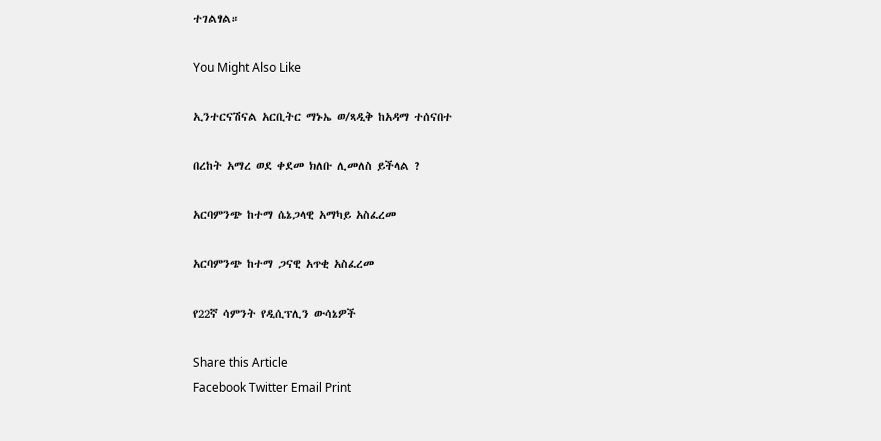ተገልፃል።

You Might Also Like

ኢንተርናሽናል አርቢትር ማኑኤ ወ/ጻዲቅ ከአዳማ ተሰናበተ

በረከት አማረ ወደ ቀደመ ክለቡ ሊመለስ ይችላል ?

አርባምንጭ ከተማ ሴኔጋላዊ አማካይ አስፈረመ

አርባምንጭ ከተማ ጋናዊ አጥቂ አስፈረመ

የ22ኛ ሳምንት የዲሲፕሊን ውሳኔዎች

Share this Article
Facebook Twitter Email Print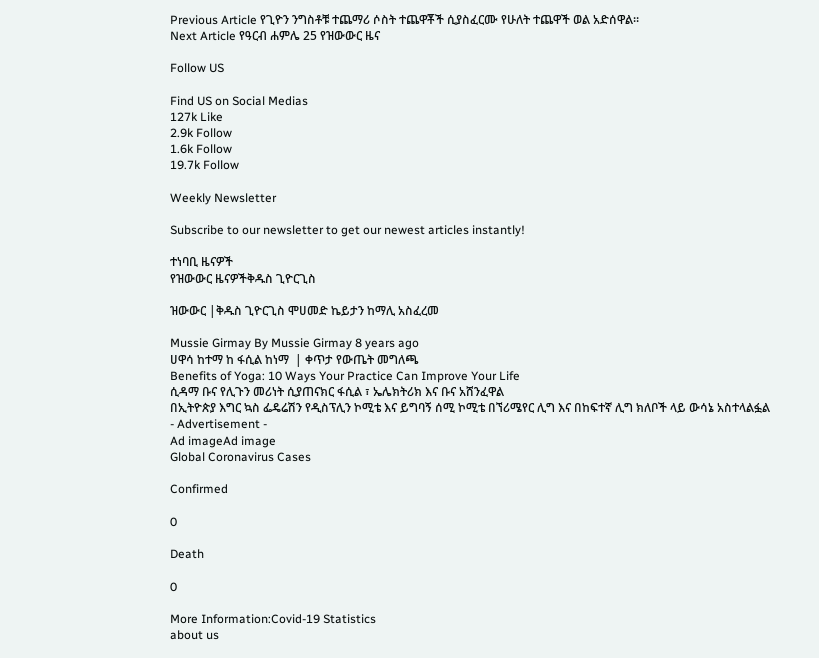Previous Article የጊዮን ንግስቶቹ ተጨማሪ ሶስት ተጨዋቾች ሲያስፈርሙ የሁለት ተጨዋች ወል አድሰዋል።
Next Article የዓርብ ሐምሌ 25 የዝውውር ዜና

Follow US

Find US on Social Medias
127k Like
2.9k Follow
1.6k Follow
19.7k Follow

Weekly Newsletter

Subscribe to our newsletter to get our newest articles instantly!

ተነባቢ ዜናዎች
የዝውውር ዜናዎችቅዱስ ጊዮርጊስ

ዝውውር |ቅዱስ ጊዮርጊስ ሞሀመድ ኬይታን ከማሊ አስፈረመ

Mussie Girmay By Mussie Girmay 8 years ago
ሀዋሳ ከተማ ከ ፋሲል ከነማ  | ቀጥታ የውጤት መግለጫ
Benefits of Yoga: 10 Ways Your Practice Can Improve Your Life
ሲዳማ ቡና የሊጉን መሪነት ሲያጠናክር ፋሲል ፣ ኤሌክትሪክ እና ቡና አሸንፈዋል
በኢትዮጵያ እግር ኳስ ፌዴሬሽን የዲስፕሊን ኮሚቴ እና ይግባኝ ሰሚ ኮሚቴ በኘሪሜየር ሊግ እና በከፍተኛ ሊግ ክለቦች ላይ ውሳኔ አስተላልፏል
- Advertisement -
Ad imageAd image
Global Coronavirus Cases

Confirmed

0

Death

0

More Information:Covid-19 Statistics
about us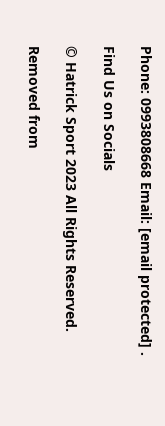Phone: 0993808668 Email: [email protected] .

Find Us on Socials

© Hatrick Sport 2023 All Rights Reserved.

Removed from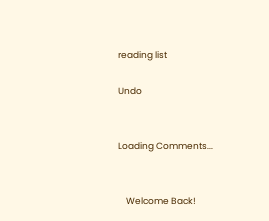reading list

Undo


Loading Comments...


    Welcome Back!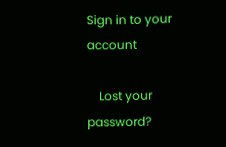Sign in to your account

    Lost your password?